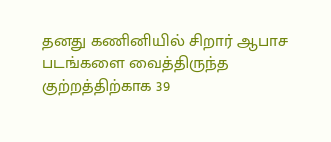தனது கணினியில் சிறார் ஆபாச படங்களை வைத்திருந்த குற்றத்திற்காக 39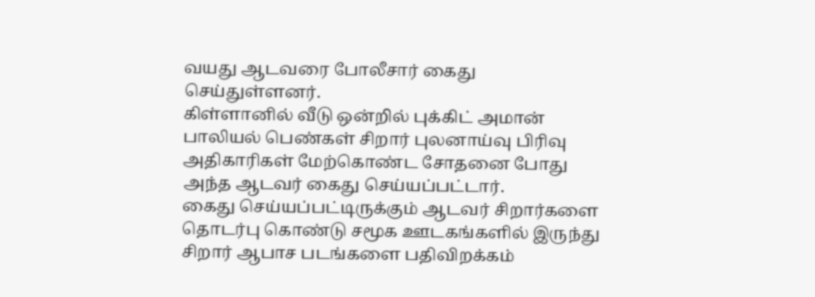வயது ஆடவரை போலீசார் கைது செய்துள்ளனர்.
கிள்ளானில் வீடு ஒன்றில் புக்கிட் அமான் பாலியல் பெண்கள் சிறார் புலனாய்வு பிரிவு அதிகாரிகள் மேற்கொண்ட சோதனை போது அந்த ஆடவர் கைது செய்யப்பட்டார்.
கைது செய்யப்பட்டிருக்கும் ஆடவர் சிறார்களை தொடர்பு கொண்டு சமூக ஊடகங்களில் இருந்து சிறார் ஆபாச படங்களை பதிவிறக்கம்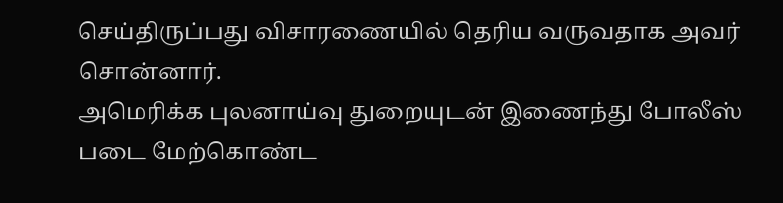செய்திருப்பது விசாரணையில் தெரிய வருவதாக அவர் சொன்னார்.
அமெரிக்க புலனாய்வு துறையுடன் இணைந்து போலீஸ் படை மேற்கொண்ட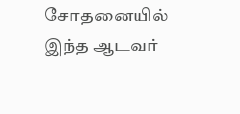சோதனையில் இந்த ஆடவர்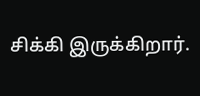சிக்கி இருக்கிறார்.